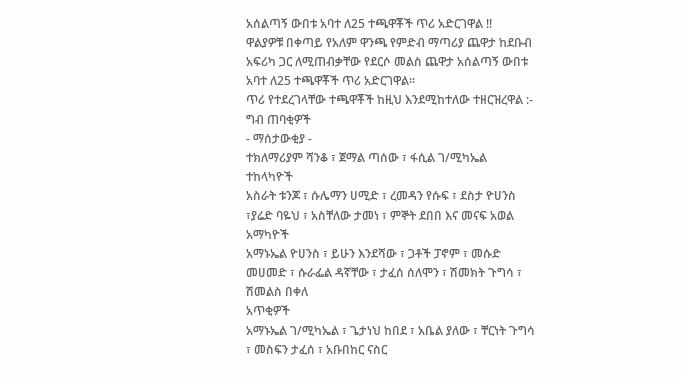አሰልጣኝ ውበቱ አባተ ለ25 ተጫዋቾች ጥሪ አድርገዋል !!
ዋልያዎቹ በቀጣይ የአለም ዋንጫ የምድብ ማጣሪያ ጨዋታ ከደቡብ አፍሪካ ጋር ለሚጠብቃቸው የደርሶ መልስ ጨዋታ አሰልጣኝ ውበቱ አባተ ለ25 ተጫዋቾች ጥሪ አድርገዋል።
ጥሪ የተደረገላቸው ተጫዋቾች ከዚህ እንደሚከተለው ተዘርዝረዋል :-
ግብ ጠባቂዎች
- ማሰታውቂያ -
ተክለማሪያም ሻንቆ ፣ ጀማል ጣሰው ፣ ፋሲል ገ/ሚካኤል
ተከላካዮች
አስራት ቱንጆ ፣ ሱሌማን ሀሚድ ፣ ረመዳን የሱፍ ፣ ደስታ ዮሀንስ ፣ያሬድ ባዬህ ፣ አስቸለው ታመነ ፣ ምኞት ደበበ እና መናፍ አወል
አማካዮች
አማኑኤል ዮሀንስ ፣ ይሁን እንደሻው ፣ ጋቶች ፓኖም ፣ መሱድ መሀመድ ፣ ሱራፌል ዳኛቸው ፣ ታፈሰ ሰለሞን ፣ ሽመክት ጉግሳ ፣ ሽመልስ በቀለ
አጥቂዎች
አማኑኤል ገ/ሚካኤል ፣ ጌታነህ ከበደ ፣ አቤል ያለው ፣ ቸርነት ጉግሳ ፣ መስፍን ታፈሰ ፣ አቡበከር ናስር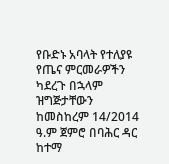የቡድኑ አባላት የተለያዩ የጤና ምርመራዎችን ካደረጉ በኋላም ዝግጅታቸውን ከመስከረም 14/2014 ዓ.ም ጀምሮ በባሕር ዳር ከተማ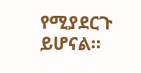የሚያደርጉ ይሆናል።